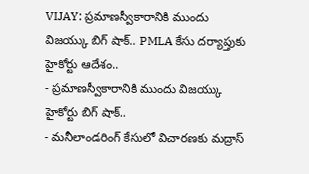VIJAY: ప్రమాణస్వీకారానికి ముందు విజయ్కు బిగ్ షాక్.. PMLA కేసు దర్యాప్తుకు హైకోర్టు ఆదేశం..
- ప్రమాణస్వీకారానికి ముందు విజయ్కు హైకోర్టు బిగ్ షాక్..
- మనీలాండరింగ్ కేసులో విచారణకు మద్రాస్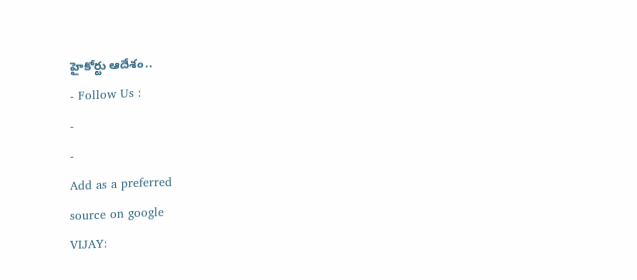హైకోర్టు ఆదేశం..
- Follow Us :
-
-
Add as a preferred
source on google
VIJAY: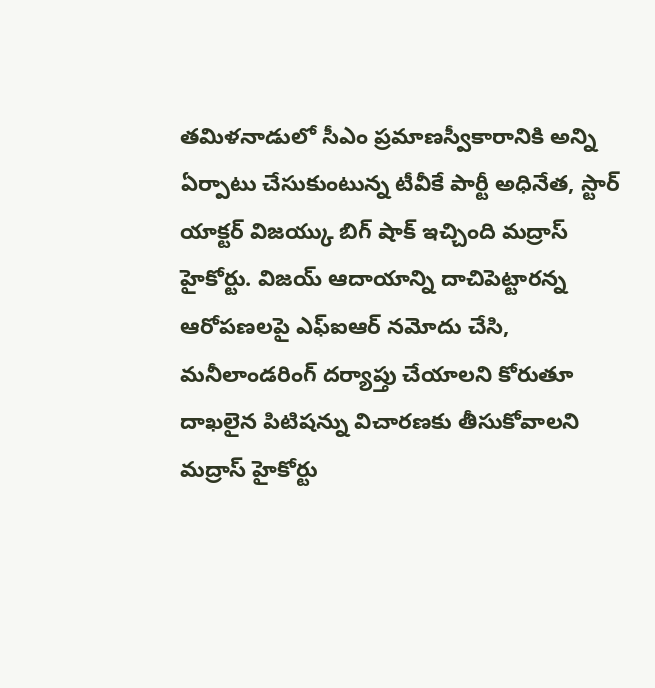తమిళనాడులో సీఎం ప్రమాణస్వీకారానికి అన్ని ఏర్పాటు చేసుకుంటున్న టీవీకే పార్టీ అధినేత, స్టార్ యాక్టర్ విజయ్కు బిగ్ షాక్ ఇచ్చింది మద్రాస్ హైకోర్టు. విజయ్ ఆదాయాన్ని దాచిపెట్టారన్న ఆరోపణలపై ఎఫ్ఐఆర్ నమోదు చేసి, మనీలాండరింగ్ దర్యాప్తు చేయాలని కోరుతూ దాఖలైన పిటిషన్ను విచారణకు తీసుకోవాలని మద్రాస్ హైకోర్టు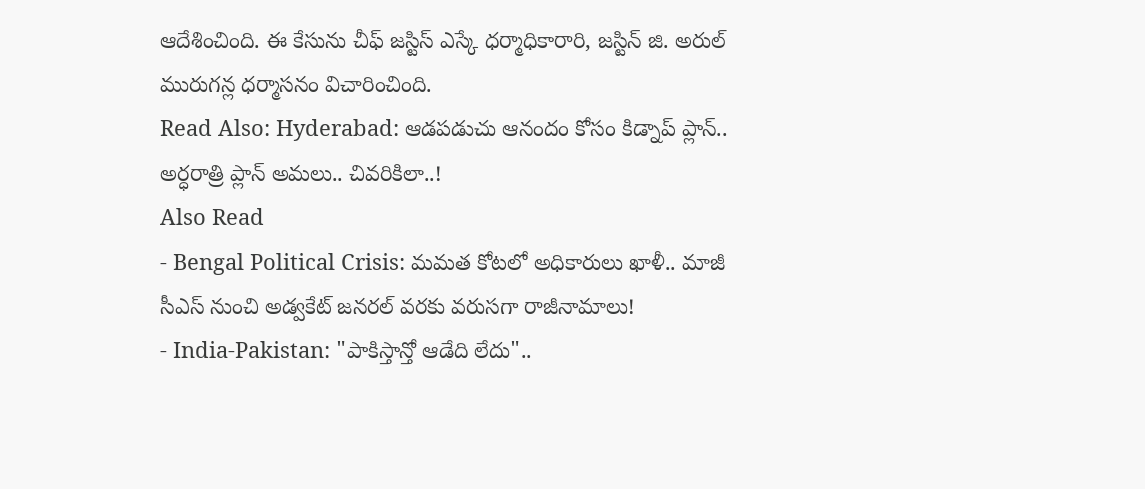ఆదేశించింది. ఈ కేసును చీఫ్ జస్టిస్ ఎస్కే ధర్మాధికారారి, జస్టిన్ జి. అరుల్ మురుగన్ల ధర్మాసనం విచారించింది.
Read Also: Hyderabad: ఆడపడుచు ఆనందం కోసం కిడ్నాప్ ప్లాన్.. అర్ధరాత్రి ప్లాన్ అమలు.. చివరికిలా..!
Also Read
- Bengal Political Crisis: మమత కోటలో అధికారులు ఖాళీ.. మాజీ సీఎస్ నుంచి అడ్వకేట్ జనరల్ వరకు వరుసగా రాజీనామాలు!
- India-Pakistan: "పాకిస్తాన్తో ఆడేది లేదు"..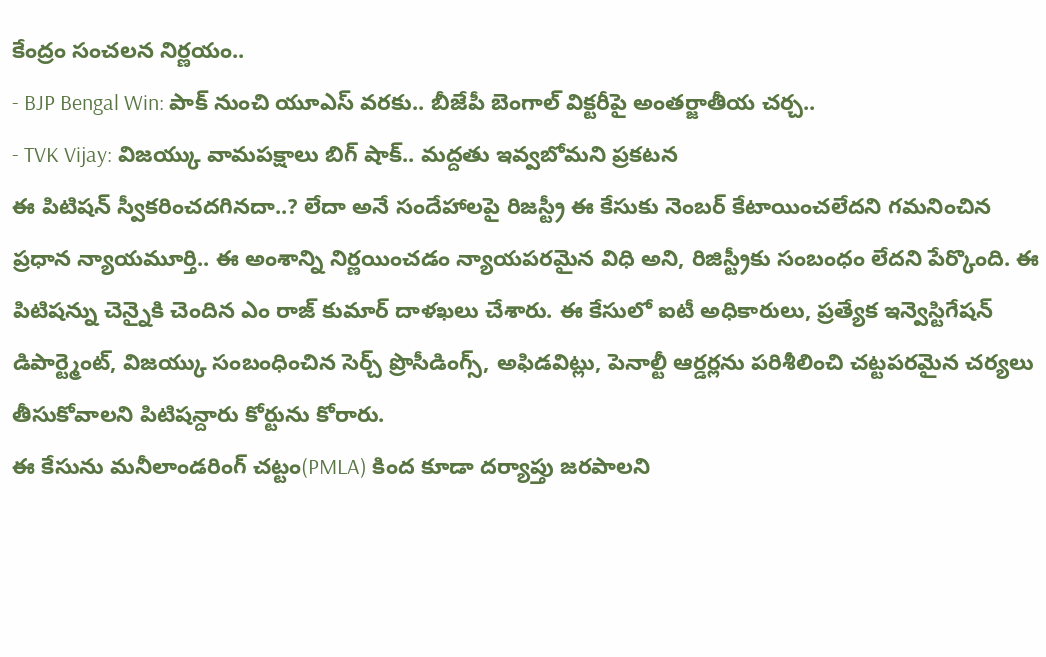కేంద్రం సంచలన నిర్ణయం..
- BJP Bengal Win: పాక్ నుంచి యూఎస్ వరకు.. బీజేపీ బెంగాల్ విక్టరీపై అంతర్జాతీయ చర్చ..
- TVK Vijay: విజయ్కు వామపక్షాలు బిగ్ షాక్.. మద్దతు ఇవ్వబోమని ప్రకటన
ఈ పిటిషన్ స్వీకరించదగినదా..? లేదా అనే సందేహాలపై రిజస్ట్రీ ఈ కేసుకు నెంబర్ కేటాయించలేదని గమనించిన ప్రధాన న్యాయమూర్తి.. ఈ అంశాన్ని నిర్ణయించడం న్యాయపరమైన విధి అని, రిజిస్ట్రీకు సంబంధం లేదని పేర్కొంది. ఈ పిటిషన్ను చెన్నైకి చెందిన ఎం రాజ్ కుమార్ దాళఖలు చేశారు. ఈ కేసులో ఐటీ అధికారులు, ప్రత్యేక ఇన్వెస్టిగేషన్ డిపార్ట్మెంట్, విజయ్కు సంబంధించిన సెర్చ్ ప్రొసీడింగ్స్, అఫిడవిట్లు, పెనాల్టీ ఆర్డర్లను పరిశీలించి చట్టపరమైన చర్యలు తీసుకోవాలని పిటిషన్దారు కోర్టును కోరారు.
ఈ కేసును మనీలాండరింగ్ చట్టం(PMLA) కింద కూడా దర్యాప్తు జరపాలని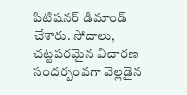పిటిషనర్ డిమాండ్ చేశారు. సోదాలు, చట్టపరమైన విచారణ సందర్బంవగా వెల్లడైన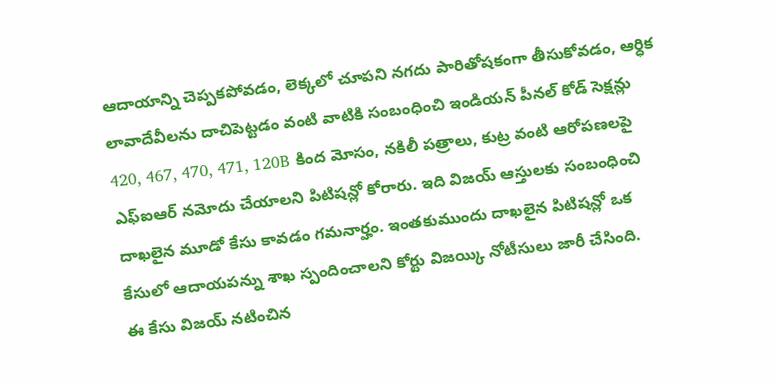ఆదాయాన్ని చెప్పకపోవడం, లెక్కలో చూపని నగదు పారితోషకంగా తీసుకోవడం, ఆర్ధిక లావాదేవీలను దాచిపెట్టడం వంటి వాటికి సంబంధించి ఇండియన్ పీనల్ కోడ్ సెక్షన్లు 420, 467, 470, 471, 120B కింద మోసం, నకిలీ పత్రాలు, కుట్ర వంటి ఆరోపణలపై ఎఫ్ఐఆర్ నమోదు చేయాలని పిటిషన్లో కోరారు. ఇది విజయ్ ఆస్తులకు సంబంధించి దాఖలైన మూడో కేసు కావడం గమనార్హం. ఇంతకుముందు దాఖలైన పిటిషన్లో ఒక కేసులో ఆదాయపన్ను శాఖ స్పందించాలని కోర్టు విజయ్కి నోటీసులు జారీ చేసింది.
ఈ కేసు విజయ్ నటించిన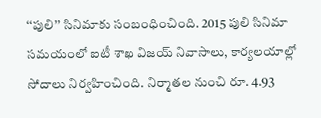‘‘పులి’’ సినిమాకు సంబంధించింది. 2015 పులి సినిమా సమయంలో ఐటీ శాఖ విజయ్ నివాసాలు, కార్యలయాల్లో సోదాలు నిర్వహించింది. నిర్మాతల నుంచి రూ. 4.93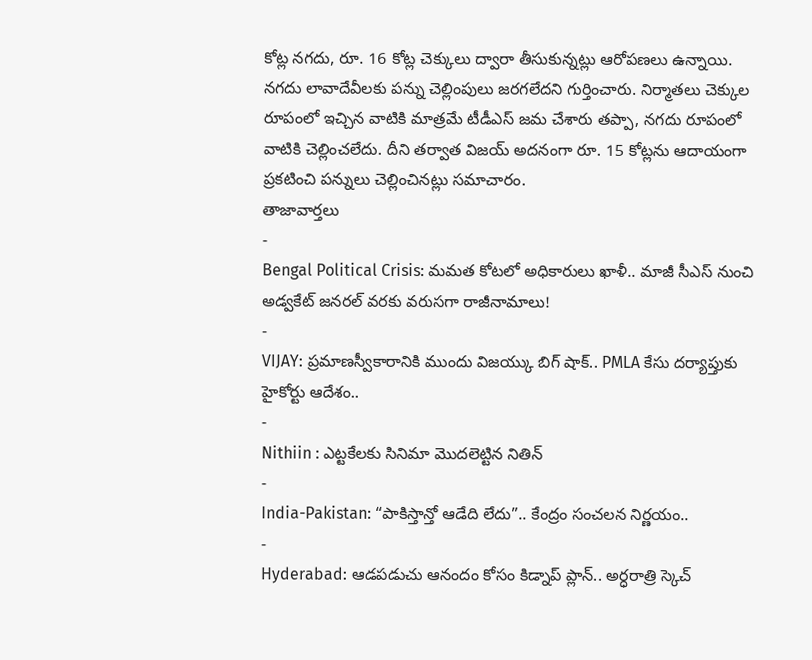కోట్ల నగదు, రూ. 16 కోట్ల చెక్కులు ద్వారా తీసుకున్నట్లు ఆరోపణలు ఉన్నాయి. నగదు లావాదేవీలకు పన్ను చెల్లింపులు జరగలేదని గుర్తించారు. నిర్మాతలు చెక్కుల రూపంలో ఇచ్చిన వాటికి మాత్రమే టీడీఎస్ జమ చేశారు తప్పా, నగదు రూపంలో వాటికి చెల్లించలేదు. దీని తర్వాత విజయ్ అదనంగా రూ. 15 కోట్లను ఆదాయంగా ప్రకటించి పన్నులు చెల్లించినట్లు సమాచారం.
తాజావార్తలు
-
Bengal Political Crisis: మమత కోటలో అధికారులు ఖాళీ.. మాజీ సీఎస్ నుంచి అడ్వకేట్ జనరల్ వరకు వరుసగా రాజీనామాలు!
-
VIJAY: ప్రమాణస్వీకారానికి ముందు విజయ్కు బిగ్ షాక్.. PMLA కేసు దర్యాప్తుకు హైకోర్టు ఆదేశం..
-
Nithiin : ఎట్టకేలకు సినిమా మొదలెట్టిన నితిన్
-
India-Pakistan: “పాకిస్తాన్తో ఆడేది లేదు”.. కేంద్రం సంచలన నిర్ణయం..
-
Hyderabad: ఆడపడుచు ఆనందం కోసం కిడ్నాప్ ప్లాన్.. అర్ధరాత్రి స్కెచ్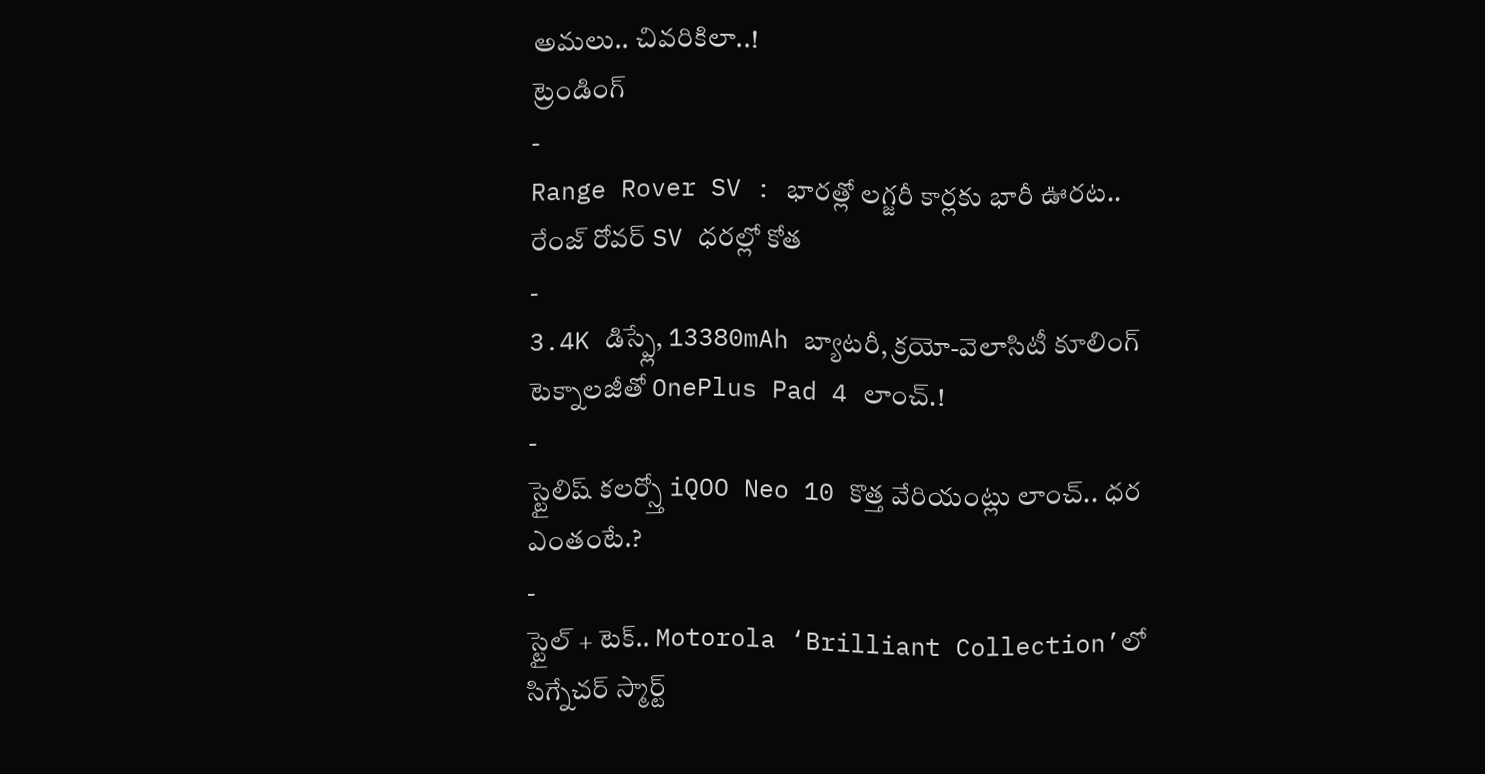అమలు.. చివరికిలా..!
ట్రెండింగ్
-
Range Rover SV : భారత్లో లగ్జరీ కార్లకు భారీ ఊరట.. రేంజ్ రోవర్ SV ధరల్లో కోత
-
3.4K డిస్ప్లే, 13380mAh బ్యాటరీ, క్రయో-వెలాసిటీ కూలింగ్ టెక్నాలజీతో OnePlus Pad 4 లాంచ్.!
-
స్టైలిష్ కలర్స్తో iQOO Neo 10 కొత్త వేరియంట్లు లాంచ్.. ధర ఎంతంటే.?
-
స్టైల్ + టెక్.. Motorola ‘Brilliant Collection’లో సిగ్నేచర్ స్మార్ట్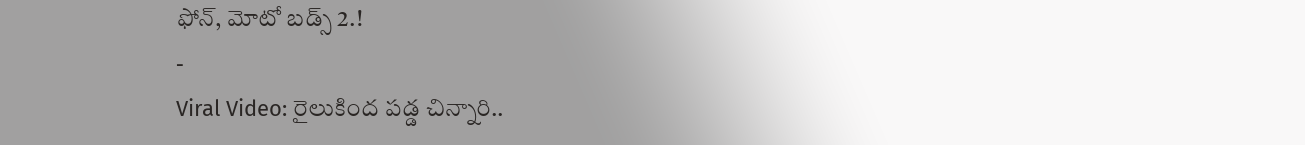ఫోన్, మోటో బడ్స్ 2.!
-
Viral Video: రైలుకింద పడ్డ చిన్నారి..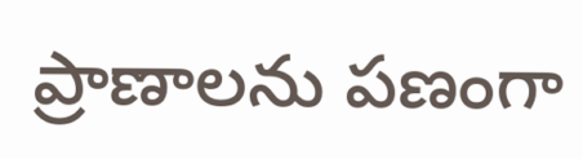ప్రాణాలను పణంగా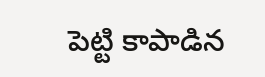పెట్టి కాపాడిన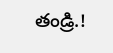తండ్రి.!